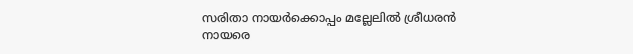സരിതാ നായര്‍ക്കൊപ്പം മല്ലേലില്‍ ശ്രീധരന്‍ നായരെ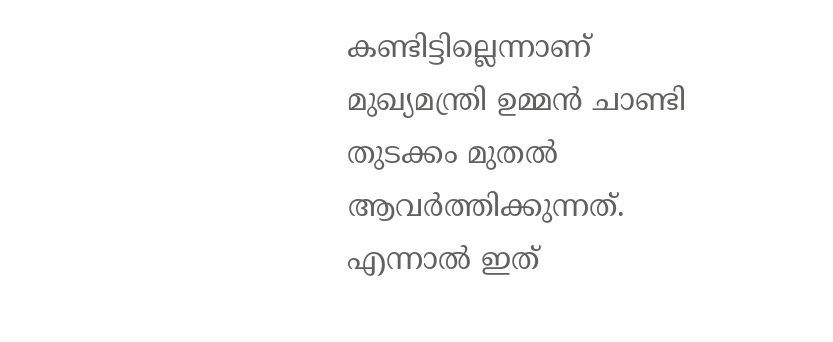കണ്ടിട്ടില്ലെന്നാണ് മുഖ്യമന്ത്രി ഉമ്മന്‍ ചാണ്ടി തുടക്കം മുതല്‍ ആവര്‍ത്തിക്കുന്നത്. എന്നാല്‍ ഇത്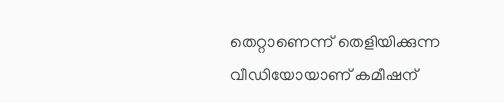തെറ്റാണെന്ന് തെളിയിക്കുന്ന വീഡിയോയാണ് കമീഷന്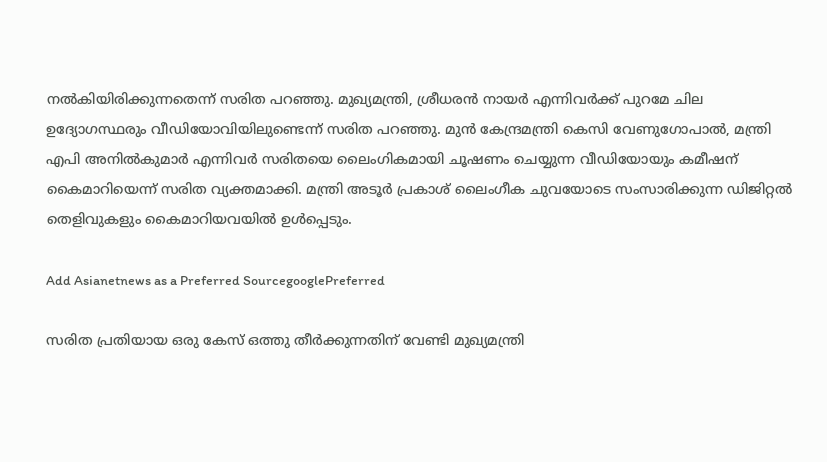നല്‍കിയിരിക്കുന്നതെന്ന് സരിത പറഞ്ഞു. മുഖ്യമന്ത്രി, ശ്രീധരന്‍ നായര്‍ എന്നിവര്‍ക്ക് പുറമേ ചില ഉദ്യോഗസ്ഥരും വീഡിയോവിയിലുണ്ടെന്ന് സരിത പറഞ്ഞു. മുന്‍ കേന്ദ്രമന്ത്രി കെസി വേണുഗോപാല്‍, മന്ത്രി എപി അനില്‍കുമാര്‍ എന്നിവര്‍ സരിതയെ ലൈംഗികമായി ചൂഷണം ചെയ്യുന്ന വീഡിയോയും കമീഷന് കൈമാറിയെന്ന് സരിത വ്യക്തമാക്കി. മന്ത്രി അടൂര്‍ പ്രകാശ് ലൈംഗീക ചുവയോടെ സംസാരിക്കുന്ന ഡിജിറ്റല്‍ തെളിവുകളും കൈമാറിയവയില്‍ ഉള്‍പ്പെടും.

Add Asianetnews as a Preferred SourcegooglePreferred

സരിത പ്രതിയായ ഒരു കേസ് ഒത്തു തീര്‍ക്കുന്നതിന് വേണ്ടി മുഖ്യമന്ത്രി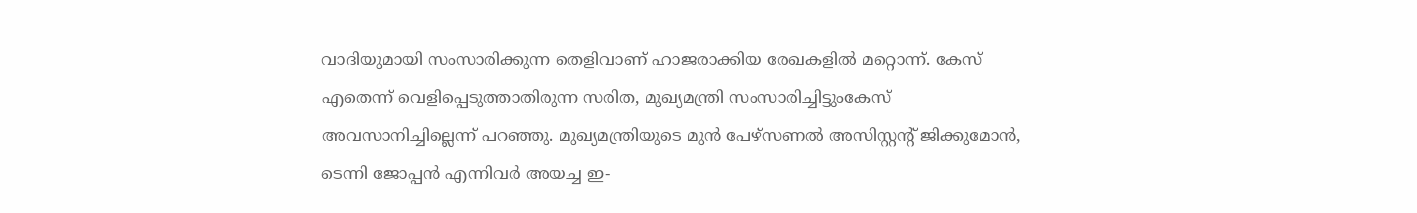വാദിയുമായി സംസാരിക്കുന്ന തെളിവാണ് ഹാജരാക്കിയ രേഖകളില്‍ മറ്റൊന്ന്. കേസ് എതെന്ന് വെളിപ്പെടുത്താതിരുന്ന സരിത, മുഖ്യമന്ത്രി സംസാരിച്ചിട്ടുംകേസ് അവസാനിച്ചില്ലെന്ന് പറഞ്ഞു. മുഖ്യമന്ത്രിയുടെ മുന്‍ പേഴ്സണല്‍ അസിസ്റ്റന്റ് ജിക്കുമോന്‍, ടെന്നി ജോപ്പന്‍ എന്നിവര്‍ അയച്ച ഇ-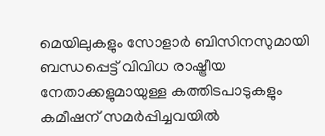മെയിലുകളും സോളാര്‍ ബിസിനസുമായി ബന്ധപ്പെട്ട് വിവിധ രാഷ്ട്രീയ നേതാക്കളുമായുള്ള കത്തിടപാടുകളും കമീഷന് സമര്‍പ്പിച്ചവയില്‍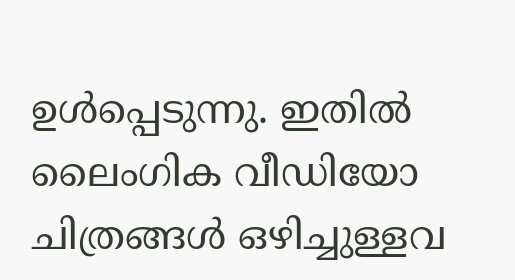ഉള്‍പ്പെടുന്നു. ഇതില്‍ ലൈംഗിക വീഡിയോ ചിത്രങ്ങള്‍ ഒഴിച്ചുള്ളവ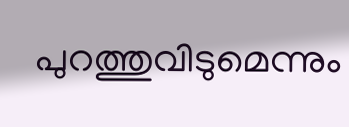പുറത്തുവിടുമെന്നും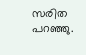സരിത പറഞ്ഞു.